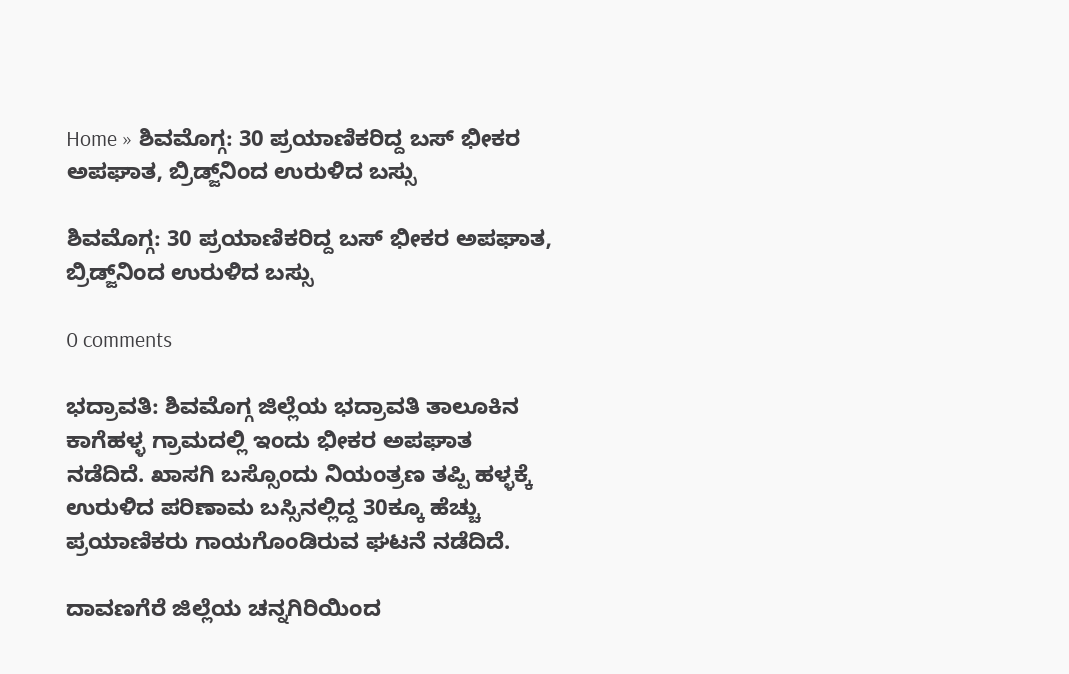Home » ಶಿವಮೊಗ್ಗ: 30 ಪ್ರಯಾಣಿಕರಿದ್ದ ಬಸ್‌ ಭೀಕರ ಅಪಘಾತ, ಬ್ರಿಡ್ಜ್‌ನಿಂದ ಉರುಳಿದ ಬಸ್ಸು

ಶಿವಮೊಗ್ಗ: 30 ಪ್ರಯಾಣಿಕರಿದ್ದ ಬಸ್‌ ಭೀಕರ ಅಪಘಾತ, ಬ್ರಿಡ್ಜ್‌ನಿಂದ ಉರುಳಿದ ಬಸ್ಸು

0 comments

ಭದ್ರಾವತಿ: ಶಿವಮೊಗ್ಗ ಜಿಲ್ಲೆಯ ಭದ್ರಾವತಿ ತಾಲೂಕಿನ ಕಾಗೆಹಳ್ಳ ಗ್ರಾಮದಲ್ಲಿ ಇಂದು ಭೀಕರ ಅಪಘಾತ ನಡೆದಿದೆ. ಖಾಸಗಿ ಬಸ್ಸೊಂದು ನಿಯಂತ್ರಣ ತಪ್ಪಿ ಹಳ್ಳಕ್ಕೆ ಉರುಳಿದ ಪರಿಣಾಮ ಬಸ್ಸಿನಲ್ಲಿದ್ದ 30ಕ್ಕೂ ಹೆಚ್ಚು ಪ್ರಯಾಣಿಕರು ಗಾಯಗೊಂಡಿರುವ ಘಟನೆ ನಡೆದಿದೆ.

ದಾವಣಗೆರೆ ಜಿಲ್ಲೆಯ ಚನ್ನಗಿರಿಯಿಂದ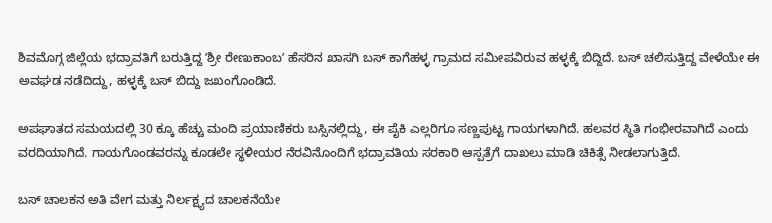ಶಿವಮೊಗ್ಗ ಜಿಲ್ಲೆಯ ಭದ್ರಾವತಿಗೆ ಬರುತ್ತಿದ್ದ ʼಶ್ರೀ ರೇಣುಕಾಂಬʼ ಹೆಸರಿನ ಖಾಸಗಿ ಬಸ್‌ ಕಾಗೆಹಳ್ಳ ಗ್ರಾಮದ ಸಮೀಪವಿರುವ ಹಳ್ಳಕ್ಕೆ ಬಿದ್ದಿದೆ. ಬಸ್‌ ಚಲಿಸುತ್ತಿದ್ದ ವೇಳೆಯೇ ಈ ಅವಘಡ ನಡೆದಿದ್ದು, ಹಳ್ಳಕ್ಕೆ ಬಸ್‌ ಬಿದ್ದು ಜಖಂಗೊಂಡಿದೆ.

ಅಪಘಾತದ ಸಮಯದಲ್ಲಿ 30 ಕ್ಕೂ ಹೆಚ್ಚು ಮಂದಿ ಪ್ರಯಾಣಿಕರು ಬಸ್ಸಿನಲ್ಲಿದ್ದು, ಈ ಪೈಕಿ ಎಲ್ಲರಿಗೂ ಸಣ್ಣಪುಟ್ಟ ಗಾಯಗಳಾಗಿದೆ. ಹಲವರ ಸ್ಥಿತಿ ಗಂಭೀರವಾಗಿದೆ ಎಂದು ವರದಿಯಾಗಿದೆ. ಗಾಯಗೊಂಡವರನ್ನು ಕೂಡಲೇ ಸ್ಥಳೀಯರ ನೆರವಿನೊಂದಿಗೆ ಭದ್ರಾವತಿಯ ಸರಕಾರಿ ಆಸ್ಪತ್ರೆಗೆ ದಾಖಲು ಮಾಡಿ ಚಿಕಿತ್ಸೆ ನೀಡಲಾಗುತ್ತಿದೆ.

ಬಸ್‌ ಚಾಲಕನ ಅತಿ ವೇಗ ಮತ್ತು ನಿರ್ಲಕ್ಷ್ಯದ ಚಾಲಕನೆಯೇ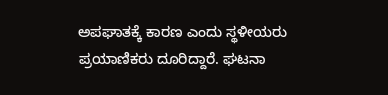ಅಪಘಾತಕ್ಕೆ ಕಾರಣ ಎಂದು ಸ್ಥಳೀಯರು ಪ್ರಯಾಣಿಕರು ದೂರಿದ್ದಾರೆ. ಘಟನಾ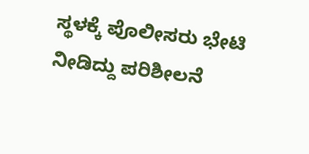ಸ್ಥಳಕ್ಕೆ ಪೊಲೀಸರು ಭೇಟಿ ನೀಡಿದ್ದು ಪರಿಶೀಲನೆ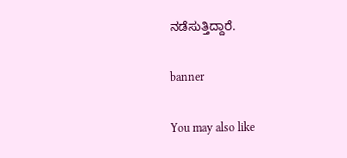ನಡೆಸುತ್ತಿದ್ದಾರೆ.

banner

You may also like